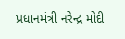પ્રધાનમંત્રી નરેન્દ્ર મોદી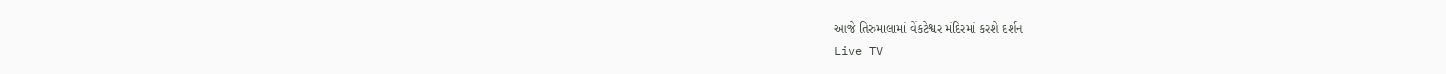આજે તિરુમાલામાં વેંકટેશ્વર મંદિરમાં કરશે દર્શન
Live TV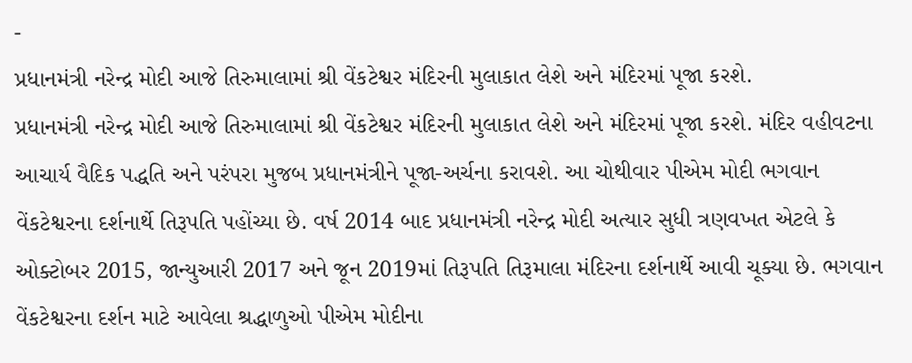-
પ્રધાનમંત્રી નરેન્દ્ર મોદી આજે તિરુમાલામાં શ્રી વેંકટેશ્વર મંદિરની મુલાકાત લેશે અને મંદિરમાં પૂજા કરશે.
પ્રધાનમંત્રી નરેન્દ્ર મોદી આજે તિરુમાલામાં શ્રી વેંકટેશ્વર મંદિરની મુલાકાત લેશે અને મંદિરમાં પૂજા કરશે. મંદિર વહીવટના આચાર્ય વૈદિક પદ્ધતિ અને પરંપરા મુજબ પ્રધાનમંત્રીને પૂજા-અર્ચના કરાવશે. આ ચોથીવાર પીએમ મોદી ભગવાન વેંકટેશ્વરના દર્શનાર્થે તિરૂપતિ પહોંચ્યા છે. વર્ષ 2014 બાદ પ્રધાનમંત્રી નરેન્દ્ર મોદી અત્યાર સુધી ત્રણવખત એટલે કે ઓક્ટોબર 2015, જાન્યુઆરી 2017 અને જૂન 2019માં તિરૂપતિ તિરૂમાલા મંદિરના દર્શનાર્થે આવી ચૂક્યા છે. ભગવાન વેંકટેશ્વરના દર્શન માટે આવેલા શ્રદ્ધાળુઓ પીએમ મોદીના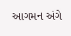આગમન અંગે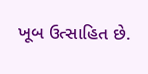ખૂબ ઉત્સાહિત છે.